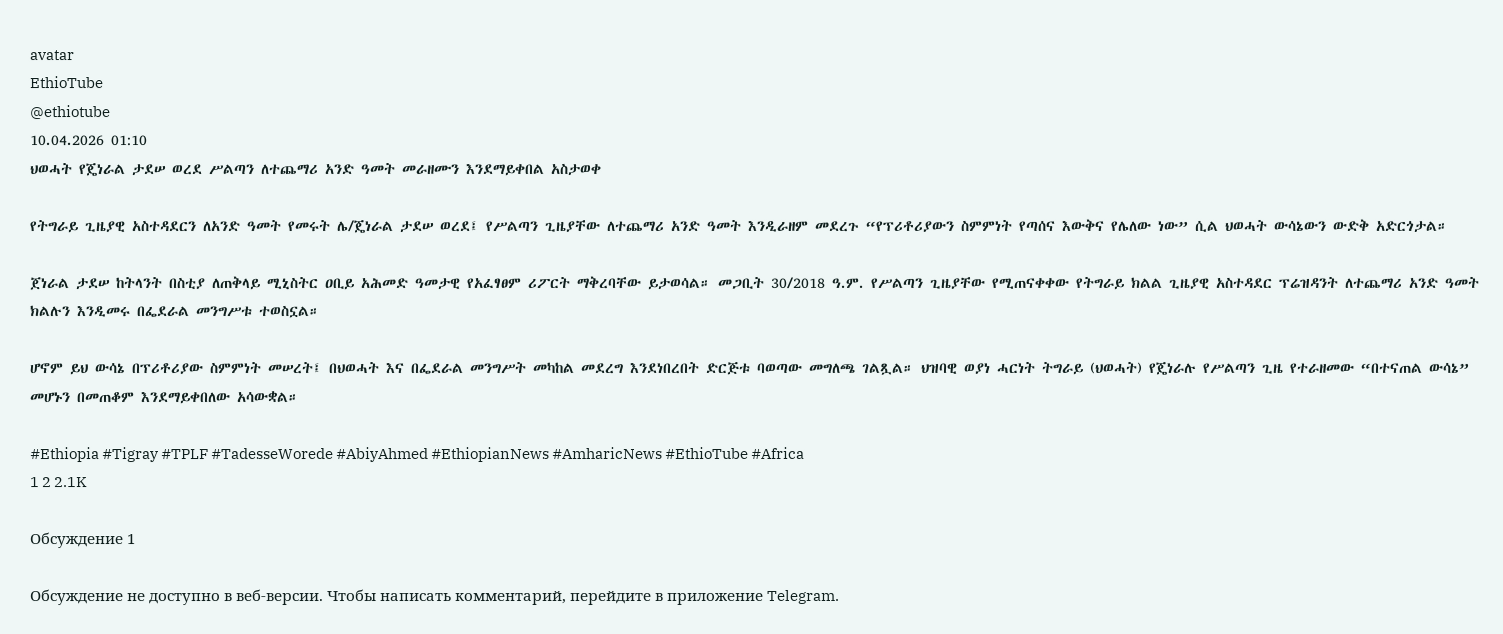avatar
EthioTube
@ethiotube
10.04.2026 01:10
ህወሓት የጄነራል ታደሠ ወረደ ሥልጣን ለተጨማሪ አንድ ዓመት መራዘሙን እንደማይቀበል አስታወቀ

የትግራይ ጊዜያዊ አስተዳደርን ለአንድ ዓመት የመሩት ሌ/ጄነራል ታደሠ ወረደ፤ የሥልጣን ጊዜያቸው ለተጨማሪ አንድ ዓመት እንዲራዘም መደረጉ “የፕሪቶሪያውን ስምምነት የጣሰና እውቅና የሌለው ነው” ሲል ህወሓት ውሳኔውን ውድቅ አድርጎታል።

ጀነራል ታደሠ ከትላንት በስቲያ ለጠቅላይ ሚኒስትር ዐቢይ አሕመድ ዓመታዊ የአፈፃፀም ሪፖርት ማቅረባቸው ይታወሳል። መጋቢት 30/2018 ዓ.ም. የሥልጣን ጊዜያቸው የሚጠናቀቀው የትግራይ ክልል ጊዜያዊ አስተዳደር ፕሬዝዳንት ለተጨማሪ አንድ ዓመት ክልሉን እንዲመሩ በፌደራል መንግሥቱ ተወስኗል።

ሆኖም ይህ ውሳኔ በፕሪቶሪያው ስምምነት መሠረት፤ በህወሓት እና በፌደራል መንግሥት መካከል መደረግ እንደነበረበት ድርጅቱ ባወጣው መግለጫ ገልጿል። ህዝባዊ ወያነ ሓርነት ትግራይ (ህወሓት) የጄነራሉ የሥልጣን ጊዜ የተራዘመው “በተናጠል ውሳኔ” መሆኑን በመጠቆም እንደማይቀበለው አሳውቋል።

#Ethiopia #Tigray #TPLF #TadesseWorede #AbiyAhmed #EthiopianNews #AmharicNews #EthioTube #Africa
1 2 2.1K

Обсуждение 1

Обсуждение не доступно в веб-версии. Чтобы написать комментарий, перейдите в приложение Telegram.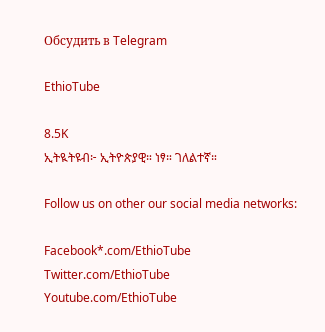Обсудить в Telegram

EthioTube

8.5K
ኢትዪትዩብ፦ ኢትዮጵያዊ። ነፃ። ገለልተኛ።

Follow us on other our social media networks:

Facebook*.com/EthioTube
Twitter.com/EthioTube
Youtube.com/EthioTube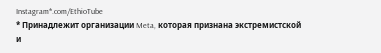Instagram*.com/EthioTube
* Принадлежит организации Meta, которая признана экстремистской и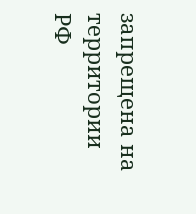запрещена на территории РФ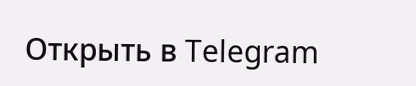Открыть в Telegram